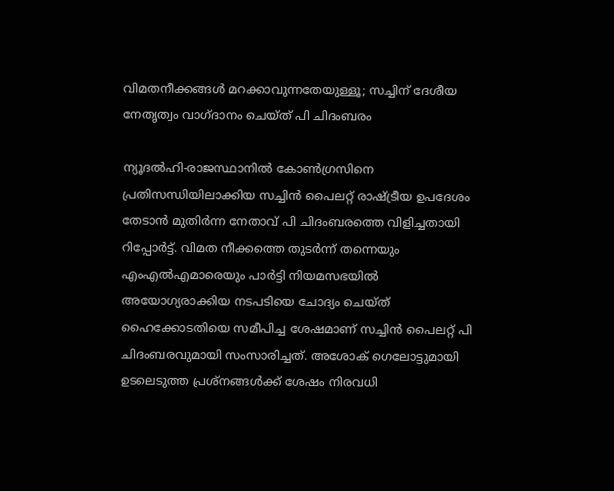വിമതനീക്കങ്ങള്‍ മറക്കാവുന്നതേയുള്ളൂ; സച്ചിന് ദേശീയ നേതൃത്വം വാഗ്ദാനം ചെയ്ത് പി ചിദംബരം

ന്യൂദല്‍ഹി-രാജസ്ഥാനില്‍ കോണ്‍ഗ്രസിനെ പ്രതിസന്ധിയിലാക്കിയ സച്ചിന്‍ പൈലറ്റ് രാഷ്ട്രീയ ഉപദേശം തേടാന്‍ മുതിര്‍ന്ന നേതാവ് പി ചിദംബരത്തെ വിളിച്ചതായി റിപ്പോര്‍ട്ട്. വിമത നീക്കത്തെ തുടര്‍ന്ന് തന്നെയും എംഎല്‍എമാരെയും പാര്‍ട്ടി നിയമസഭയില്‍ അയോഗ്യരാക്കിയ നടപടിയെ ചോദ്യം ചെയ്ത് ഹൈക്കോടതിയെ സമീപിച്ച ശേഷമാണ് സച്ചിന്‍ പൈലറ്റ് പി ചിദംബരവുമായി സംസാരിച്ചത്. അശോക് ഗെലോട്ടുമായി ഉടലെടുത്ത പ്രശ്‌നങ്ങള്‍ക്ക് ശേഷം നിരവധി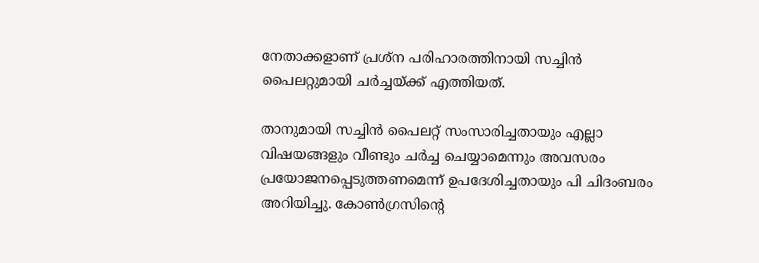നേതാക്കളാണ് പ്രശ്‌ന പരിഹാരത്തിനായി സച്ചിന്‍ പൈലറ്റുമായി ചര്‍ച്ചയ്ക്ക് എത്തിയത്.

താനുമായി സച്ചിന്‍ പൈലറ്റ് സംസാരിച്ചതായും എല്ലാ വിഷയങ്ങളും വീണ്ടും ചര്‍ച്ച ചെയ്യാമെന്നും അവസരം പ്രയോജനപ്പെടുത്തണമെന്ന് ഉപദേശിച്ചതായും പി ചിദംബരം അറിയിച്ചു. കോണ്‍ഗ്രസിന്റെ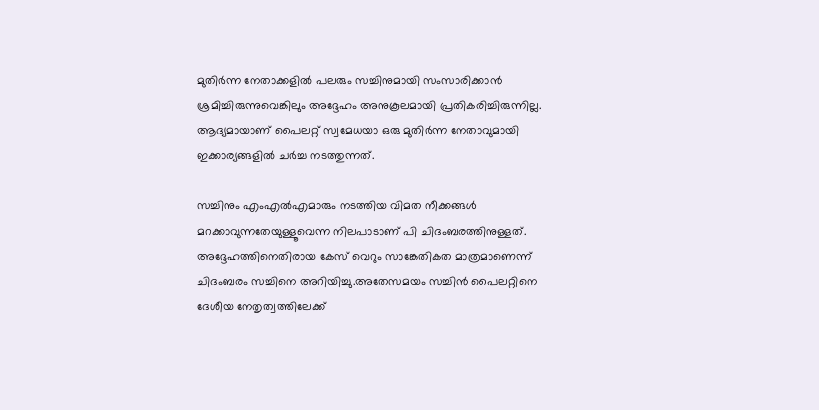മുതിര്‍ന്ന നേതാക്കളില്‍ പലരും സച്ചിനുമായി സംസാരിക്കാന്‍ ശ്രമിച്ചിരുന്നുവെങ്കിലും അദ്ദേഹം അനുകൂലമായി പ്രതികരിച്ചിരുന്നില്ല. ആദ്യമായാണ് പൈലറ്റ് സ്വമേധയാ ഒരു മുതിര്‍ന്ന നേതാവുമായി ഇക്കാര്യങ്ങളില്‍ ചര്‍ച്ച നടത്തുന്നത്.

സച്ചിനും എംഎല്‍എമാരും നടത്തിയ വിമത നീക്കങ്ങള്‍ മറക്കാവുന്നതേയുള്ളൂവെന്ന നിലപാടാണ് പി ചിദംബരത്തിനുള്ളത്. അദ്ദേഹത്തിനെതിരായ കേസ് വെറും സാങ്കേതികത മാത്രമാണെന്ന് ചിദംബരം സച്ചിനെ അറിയിച്ചു.അതേസമയം സച്ചിന്‍ പൈലറ്റിനെ ദേശീയ നേതൃത്വത്തിലേക്ക്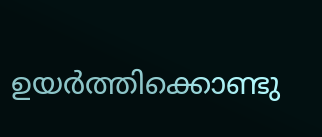ഉയര്‍ത്തിക്കൊണ്ടു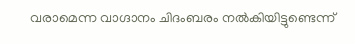വരാമെന്ന വാഗ്ദാനം ചിദംബരം നല്‍കിയിട്ടുണ്ടെന്ന്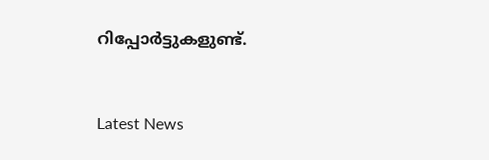റിപ്പോര്‍ട്ടുകളുണ്ട്.


Latest News